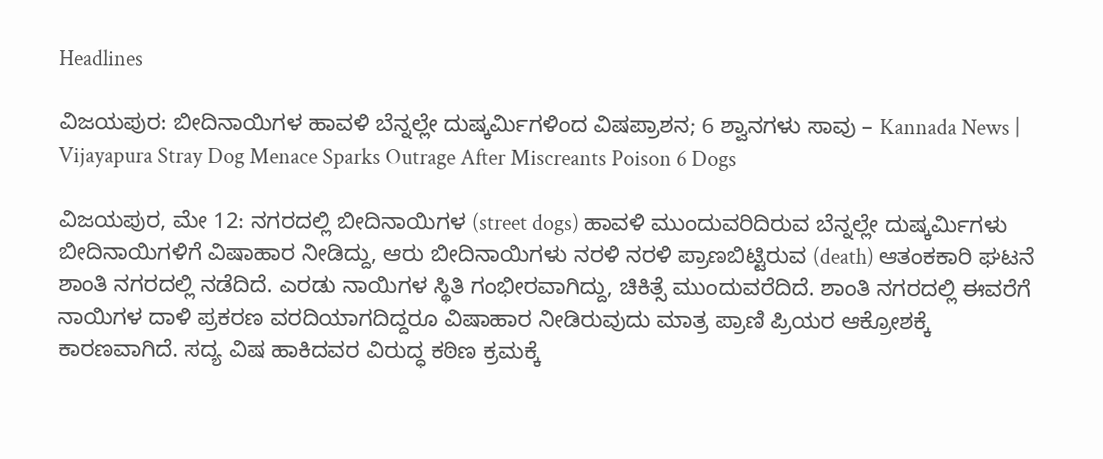Headlines

ವಿಜಯಪುರ: ಬೀದಿನಾಯಿಗಳ ಹಾವಳಿ ಬೆನ್ನಲ್ಲೇ ದುಷ್ಕರ್ಮಿಗಳಿಂದ ವಿಷಪ್ರಾಶನ; 6 ಶ್ವಾನಗಳು ಸಾವು – Kannada News | Vijayapura Stray Dog Menace Sparks Outrage After Miscreants Poison 6 Dogs

ವಿಜಯಪುರ, ಮೇ 12: ನಗರದಲ್ಲಿ ಬೀದಿನಾಯಿಗಳ (street dogs) ಹಾವಳಿ ಮುಂದುವರಿದಿರುವ ಬೆನ್ನಲ್ಲೇ ದುಷ್ಕರ್ಮಿಗಳು ಬೀದಿನಾಯಿಗಳಿಗೆ ವಿಷಾಹಾರ ನೀಡಿದ್ದು, ಆರು ಬೀದಿನಾಯಿಗಳು ನರಳಿ ನರಳಿ ಪ್ರಾಣಬಿಟ್ಟಿರುವ (death) ಆತಂಕಕಾರಿ ಘಟನೆ ಶಾಂತಿ ನಗರದಲ್ಲಿ ನಡೆದಿದೆ. ಎರಡು ನಾಯಿಗಳ ಸ್ಥಿತಿ ಗಂಭೀರವಾಗಿದ್ದು, ಚಿಕಿತ್ಸೆ ಮುಂದುವರೆದಿದೆ. ಶಾಂತಿ ನಗರದಲ್ಲಿ ಈವರೆಗೆ ನಾಯಿಗಳ ದಾಳಿ ಪ್ರಕರಣ ವರದಿಯಾಗದಿದ್ದರೂ ವಿಷಾಹಾರ ನೀಡಿರುವುದು ಮಾತ್ರ ಪ್ರಾಣಿ ಪ್ರಿಯರ ಆಕ್ರೋಶಕ್ಕೆ ಕಾರಣವಾಗಿದೆ. ಸದ್ಯ ವಿಷ ಹಾಕಿದವರ ವಿರುದ್ಧ ಕಠಿಣ ಕ್ರಮಕ್ಕೆ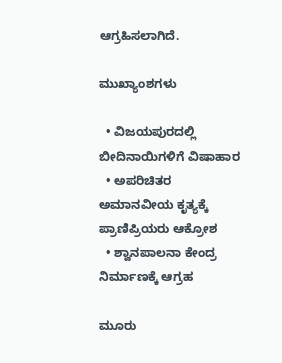ಆಗ್ರಹಿಸಲಾಗಿದೆ.

ಮುಖ್ಯಾಂಶಗಳು

  • ವಿಜಯಪುರದಲ್ಲಿ ಬೀದಿನಾಯಿಗಳಿಗೆ ವಿಷಾಹಾರ
  • ಅಪರಿಚಿತರ ಅಮಾನವೀಯ ಕೃತ್ಯಕ್ಕೆ ಪ್ರಾಣಿಪ್ರಿಯರು ಆಕ್ರೋಶ
  • ಶ್ವಾನಪಾಲನಾ ಕೇಂದ್ರ ನಿರ್ಮಾಣಕ್ಕೆ ಆಗ್ರಹ

ಮೂರು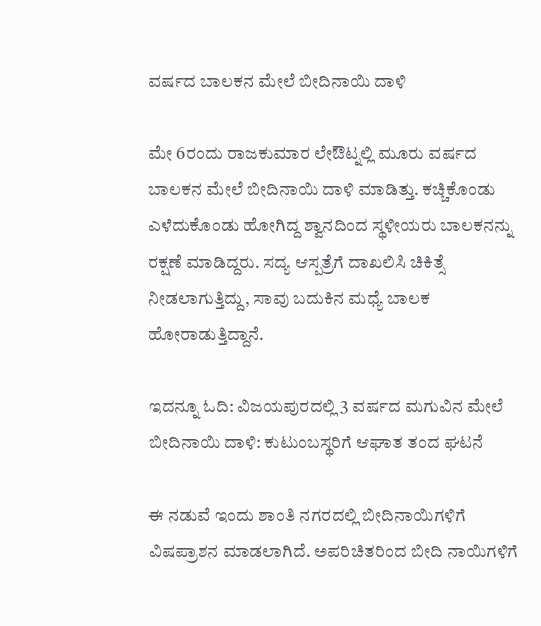ವರ್ಷದ ಬಾಲಕನ ಮೇಲೆ ಬೀದಿನಾಯಿ ದಾಳಿ

ಮೇ 6ರಂದು ರಾಜಕುಮಾರ ಲೇಔಟ್ನಲ್ಲಿ ಮೂರು ವರ್ಷದ ಬಾಲಕನ ಮೇಲೆ ಬೀದಿನಾಯಿ ದಾಳಿ ಮಾಡಿತ್ತು. ಕಚ್ಚಿಕೊಂಡು ಎಳೆದುಕೊಂಡು ಹೋಗಿದ್ದ ಶ್ವಾನದಿಂದ ಸ್ಥಳೀಯರು ಬಾಲಕನನ್ನು ರಕ್ಷಣೆ ಮಾಡಿದ್ದರು. ಸದ್ಯ ಆಸ್ಪತ್ರೆಗೆ ದಾಖಲಿಸಿ ಚಿಕಿತ್ಸೆ ನೀಡಲಾಗುತ್ತಿದ್ದು, ಸಾವು ಬದುಕಿನ ಮಧ್ಯೆ ಬಾಲಕ ಹೋರಾಡುತ್ತಿದ್ದಾನೆ.

ಇದನ್ನೂ ಓದಿ: ವಿಜಯಪುರದಲ್ಲಿ 3 ವರ್ಷದ ಮಗುವಿನ ಮೇಲೆ ಬೀದಿನಾಯಿ ದಾಳಿ: ಕುಟುಂಬಸ್ಥರಿಗೆ ಆಘಾತ ತಂದ ಘಟನೆ

ಈ ನಡುವೆ ಇಂದು ಶಾಂತಿ ನಗರದಲ್ಲಿ ಬೀದಿನಾಯಿಗಳಿಗೆ ವಿಷಪ್ರಾಶನ ಮಾಡಲಾಗಿದೆ. ಅಪರಿಚಿತರಿಂದ ಬೀದಿ ನಾಯಿಗಳಿಗೆ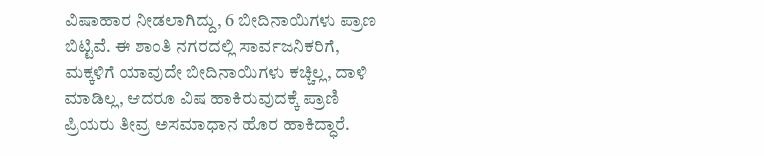ವಿಷಾಹಾರ ನೀಡಲಾಗಿದ್ದು, 6 ಬೀದಿನಾಯಿಗಳು ಪ್ರಾಣ ಬಿಟ್ಟಿವೆ. ಈ ಶಾಂತಿ ನಗರದಲ್ಲಿ ಸಾರ್ವಜನಿಕರಿಗೆ, ಮಕ್ಕಳಿಗೆ ಯಾವುದೇ ಬೀದಿನಾಯಿಗಳು ಕಚ್ಚಿಲ್ಲ, ದಾಳಿ ಮಾಡಿಲ್ಲ, ಆದರೂ ವಿಷ ಹಾಕಿರುವುದಕ್ಕೆ ಪ್ರಾಣಿ ಪ್ರಿಯರು ತೀವ್ರ ಅಸಮಾಧಾನ ಹೊರ ಹಾಕಿದ್ಧಾರೆ.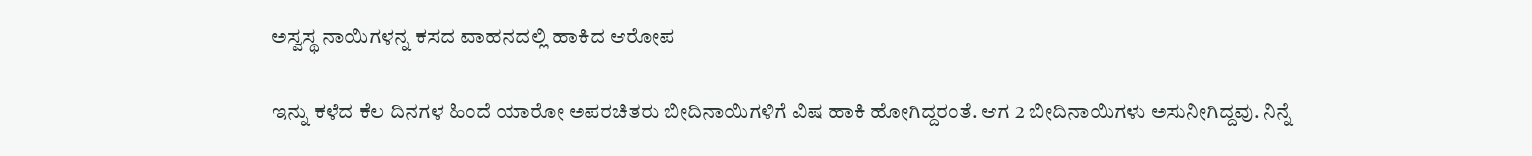ಅಸ್ವಸ್ಥ ನಾಯಿಗಳನ್ನ ಕಸದ ವಾಹನದಲ್ಲಿ ಹಾಕಿದ ಆರೋಪ

ಇನ್ನು ಕಳೆದ ಕೆಲ ದಿನಗಳ ಹಿಂದೆ ಯಾರೋ ಅಪರಚಿತರು ಬೀದಿನಾಯಿಗಳಿಗೆ ವಿಷ ಹಾಕಿ ಹೋಗಿದ್ದರಂತೆ. ಆಗ 2 ಬೀದಿನಾಯಿಗಳು ಅಸುನೀಗಿದ್ದವು. ನಿನ್ನೆ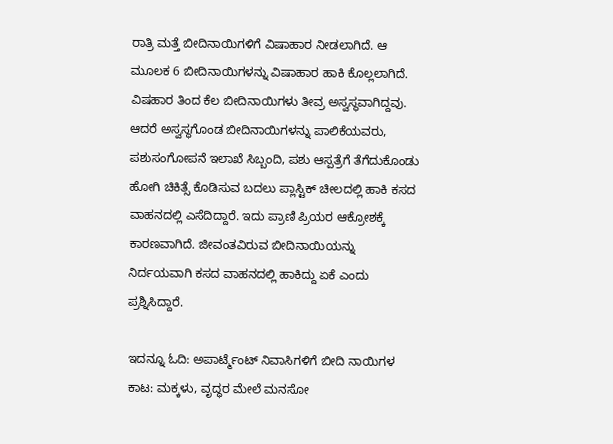ರಾತ್ರಿ ಮತ್ತೆ ಬೀದಿನಾಯಿಗಳಿಗೆ ವಿಷಾಹಾರ ನೀಡಲಾಗಿದೆ. ಆ ಮೂಲಕ 6 ಬೀದಿನಾಯಿಗಳನ್ನು ವಿಷಾಹಾರ ಹಾಕಿ ಕೊಲ್ಲಲಾಗಿದೆ. ವಿಷಹಾರ ತಿಂದ ಕೆಲ ಬೀದಿನಾಯಿಗಳು ತೀವ್ರ ಅಸ್ವಸ್ಥವಾಗಿದ್ದವು. ಆದರೆ ಅಸ್ವಸ್ಥಗೊಂಡ ಬೀದಿನಾಯಿಗಳನ್ನು ಪಾಲಿಕೆಯವರು, ಪಶುಸಂಗೋಪನೆ ಇಲಾಖೆ ಸಿಬ್ಬಂದಿ, ಪಶು ಆಸ್ಪತ್ರೆಗೆ ತೆಗೆದುಕೊಂಡು ಹೋಗಿ ಚಿಕಿತ್ಸೆ ಕೊಡಿಸುವ ಬದಲು ಪ್ಲಾಸ್ಟಿಕ್ ಚೀಲದಲ್ಲಿ ಹಾಕಿ ಕಸದ ವಾಹನದಲ್ಲಿ ಎಸೆದಿದ್ದಾರೆ. ಇದು ಪ್ರಾಣಿ ಪ್ರಿಯರ ಆಕ್ರೋಶಕ್ಕೆ ಕಾರಣವಾಗಿದೆ. ಜೀವಂತವಿರುವ ಬೀದಿನಾಯಿಯನ್ನು ನಿರ್ದಯವಾಗಿ ಕಸದ ವಾಹನದಲ್ಲಿ ಹಾಕಿದ್ದು ಏಕೆ ಎಂದು ಪ್ರಶ್ನಿಸಿದ್ದಾರೆ.

ಇದನ್ನೂ ಓದಿ: ಅಪಾರ್ಟ್ಮೆಂಟ್ ನಿವಾಸಿಗಳಿಗೆ ಬೀದಿ ನಾಯಿಗಳ ಕಾಟ: ಮಕ್ಕಳು, ವೃದ್ಧರ ಮೇಲೆ ಮನಸೋ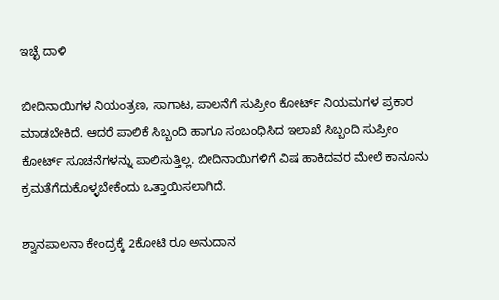ಇಚ್ಛೆ ದಾಳಿ

ಬೀದಿನಾಯಿಗಳ ನಿಯಂತ್ರಣ, ಸಾಗಾಟ, ಪಾಲನೆಗೆ ಸುಪ್ರೀಂ ಕೋರ್ಟ್ ನಿಯಮಗಳ ಪ್ರಕಾರ ಮಾಡಬೇಕಿದೆ. ಆದರೆ ಪಾಲಿಕೆ ಸಿಬ್ಬಂದಿ ಹಾಗೂ ಸಂಬಂಧಿಸಿದ ಇಲಾಖೆ ಸಿಬ್ಬಂದಿ ಸುಪ್ರೀಂ ಕೋರ್ಟ್ ಸೂಚನೆಗಳನ್ನು ಪಾಲಿಸುತ್ತಿಲ್ಲ. ಬೀದಿನಾಯಿಗಳಿಗೆ ವಿಷ ಹಾಕಿದವರ ಮೇಲೆ ಕಾನೂನು ಕ್ರಮತೆಗೆದುಕೊಳ್ಳಬೇಕೆಂದು ಒತ್ತಾಯಿಸಲಾಗಿದೆ.

ಶ್ವಾನಪಾಲನಾ ಕೇಂದ್ರಕ್ಕೆ 2ಕೋಟಿ ರೂ ಅನುದಾನ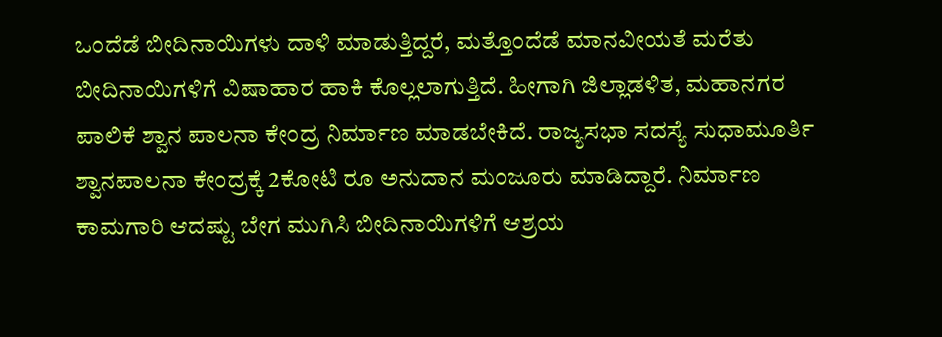ಒಂದೆಡೆ ಬೀದಿನಾಯಿಗಳು ದಾಳಿ ಮಾಡುತ್ತಿದ್ದರೆ, ಮತ್ತೊಂದೆಡೆ ಮಾನವೀಯತೆ ಮರೆತು ಬೀದಿನಾಯಿಗಳಿಗೆ ವಿಷಾಹಾರ ಹಾಕಿ ಕೊಲ್ಲಲಾಗುತ್ತಿದೆ. ಹೀಗಾಗಿ ಜಿಲ್ಲಾಡಳಿತ, ಮಹಾನಗರ ಪಾಲಿಕೆ ಶ್ವಾನ ಪಾಲನಾ ಕೇಂದ್ರ ನಿರ್ಮಾಣ ಮಾಡಬೇಕಿದೆ. ರಾಜ್ಯಸಭಾ ಸದಸ್ಯೆ ಸುಧಾಮೂರ್ತಿ ಶ್ವಾನಪಾಲನಾ ಕೇಂದ್ರಕ್ಕೆ 2ಕೋಟಿ ರೂ ಅನುದಾನ ಮಂಜೂರು ಮಾಡಿದ್ದಾರೆ. ನಿರ್ಮಾಣ ಕಾಮಗಾರಿ ಆದಷ್ಟು ಬೇಗ ಮುಗಿಸಿ ಬೀದಿನಾಯಿಗಳಿಗೆ ಆಶ್ರಯ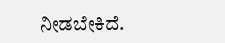ನೀಡಬೇಕಿದೆ.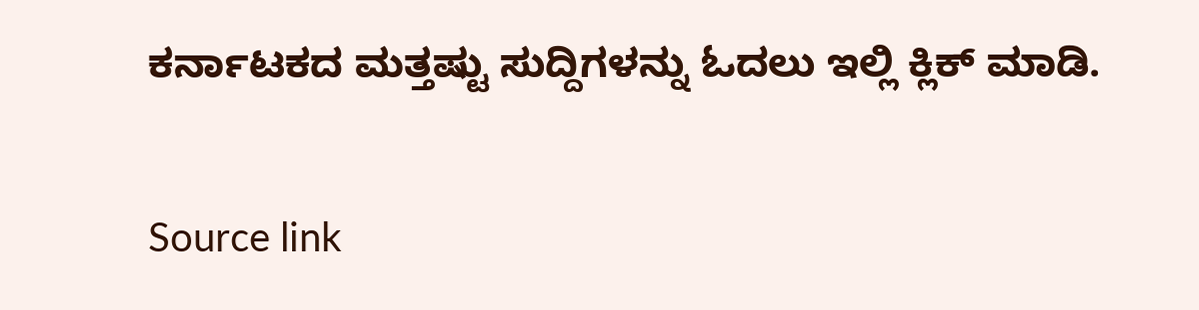ಕರ್ನಾಟಕದ ಮತ್ತಷ್ಟು ಸುದ್ದಿಗಳನ್ನು ಓದಲು ಇಲ್ಲಿ ಕ್ಲಿಕ್ ಮಾಡಿ.

Source link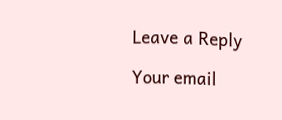Leave a Reply

Your email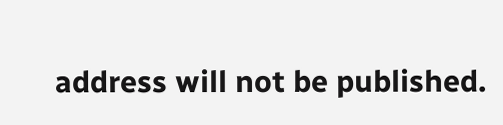address will not be published.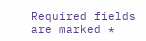Required fields are marked *